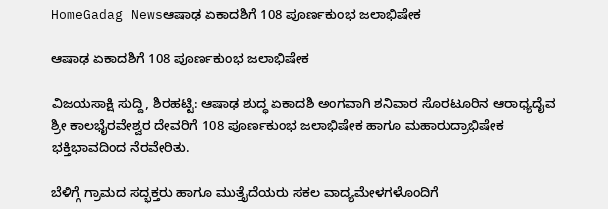HomeGadag Newsಆಷಾಢ ಏಕಾದಶಿಗೆ 108 ಪೂರ್ಣಕುಂಭ ಜಲಾಭಿಷೇಕ

ಆಷಾಢ ಏಕಾದಶಿಗೆ 108 ಪೂರ್ಣಕುಂಭ ಜಲಾಭಿಷೇಕ

ವಿಜಯಸಾಕ್ಷಿ ಸುದ್ದಿ, ಶಿರಹಟ್ಟಿ: ಆಷಾಢ ಶುದ್ಧ ಏಕಾದಶಿ ಅಂಗವಾಗಿ ಶನಿವಾರ ಸೊರಟೂರಿನ ಆರಾಧ್ಯದೈವ ಶ್ರೀ ಕಾಲಭೈರವೇಶ್ವರ ದೇವರಿಗೆ 108 ಪೂರ್ಣಕುಂಭ ಜಲಾಭಿಷೇಕ ಹಾಗೂ ಮಹಾರುದ್ರಾಭಿಷೇಕ ಭಕ್ತಿಭಾವದಿಂದ ನೆರವೇರಿತು.

ಬೆಳಿಗ್ಗೆ ಗ್ರಾಮದ ಸದ್ಭಕ್ತರು ಹಾಗೂ ಮುತ್ತೈದೆಯರು ಸಕಲ ವಾದ್ಯಮೇಳಗಳೊಂದಿಗೆ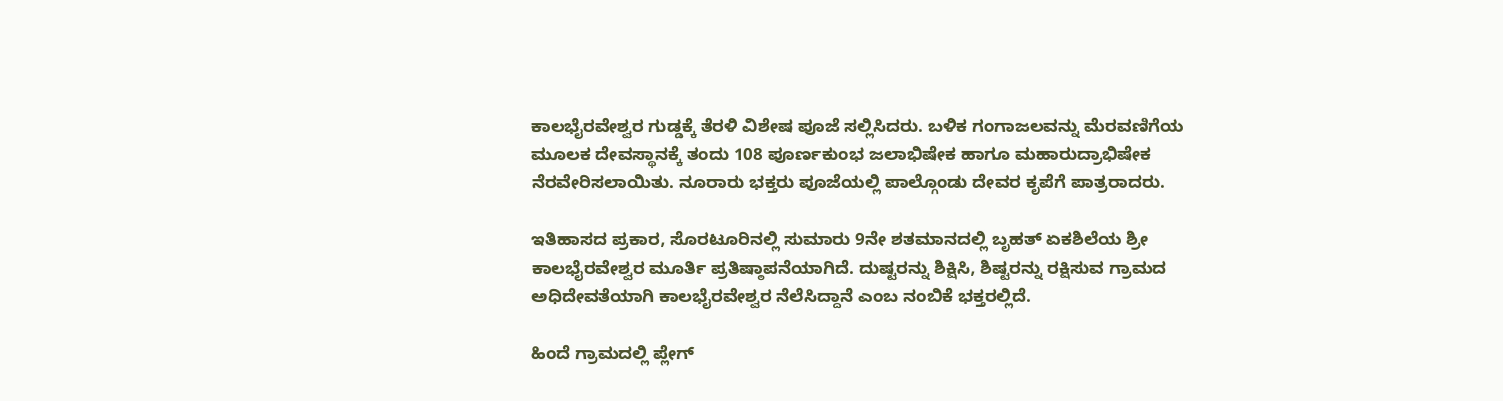ಕಾಲಭೈರವೇಶ್ವರ ಗುಡ್ಡಕ್ಕೆ ತೆರಳಿ ವಿಶೇಷ ಪೂಜೆ ಸಲ್ಲಿಸಿದರು. ಬಳಿಕ ಗಂಗಾಜಲವನ್ನು ಮೆರವಣಿಗೆಯ ಮೂಲಕ ದೇವಸ್ಥಾನಕ್ಕೆ ತಂದು 108 ಪೂರ್ಣಕುಂಭ ಜಲಾಭಿಷೇಕ ಹಾಗೂ ಮಹಾರುದ್ರಾಭಿಷೇಕ ನೆರವೇರಿಸಲಾಯಿತು. ನೂರಾರು ಭಕ್ತರು ಪೂಜೆಯಲ್ಲಿ ಪಾಲ್ಗೊಂಡು ದೇವರ ಕೃಪೆಗೆ ಪಾತ್ರರಾದರು.

ಇತಿಹಾಸದ ಪ್ರಕಾರ, ಸೊರಟೂರಿನಲ್ಲಿ ಸುಮಾರು 9ನೇ ಶತಮಾನದಲ್ಲಿ ಬೃಹತ್ ಏಕಶಿಲೆಯ ಶ್ರೀ ಕಾಲಭೈರವೇಶ್ವರ ಮೂರ್ತಿ ಪ್ರತಿಷ್ಠಾಪನೆಯಾಗಿದೆ. ದುಷ್ಟರನ್ನು ಶಿಕ್ಷಿಸಿ, ಶಿಷ್ಟರನ್ನು ರಕ್ಷಿಸುವ ಗ್ರಾಮದ ಅಧಿದೇವತೆಯಾಗಿ ಕಾಲಭೈರವೇಶ್ವರ ನೆಲೆಸಿದ್ದಾನೆ ಎಂಬ ನಂಬಿಕೆ ಭಕ್ತರಲ್ಲಿದೆ.

ಹಿಂದೆ ಗ್ರಾಮದಲ್ಲಿ ಪ್ಲೇಗ್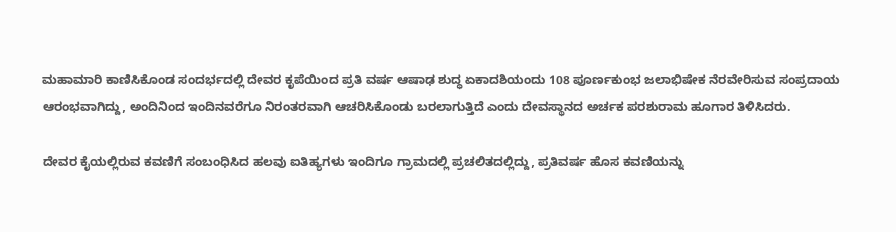ಮಹಾಮಾರಿ ಕಾಣಿಸಿಕೊಂಡ ಸಂದರ್ಭದಲ್ಲಿ ದೇವರ ಕೃಪೆಯಿಂದ ಪ್ರತಿ ವರ್ಷ ಆಷಾಢ ಶುದ್ಧ ಏಕಾದಶಿಯಂದು 108 ಪೂರ್ಣಕುಂಭ ಜಲಾಭಿಷೇಕ ನೆರವೇರಿಸುವ ಸಂಪ್ರದಾಯ ಆರಂಭವಾಗಿದ್ದು, ಅಂದಿನಿಂದ ಇಂದಿನವರೆಗೂ ನಿರಂತರವಾಗಿ ಆಚರಿಸಿಕೊಂಡು ಬರಲಾಗುತ್ತಿದೆ ಎಂದು ದೇವಸ್ಥಾನದ ಅರ್ಚಕ ಪರಶುರಾಮ ಹೂಗಾರ ತಿಳಿಸಿದರು.

ದೇವರ ಕೈಯಲ್ಲಿರುವ ಕವಣಿಗೆ ಸಂಬಂಧಿಸಿದ ಹಲವು ಐತಿಹ್ಯಗಳು ಇಂದಿಗೂ ಗ್ರಾಮದಲ್ಲಿ ಪ್ರಚಲಿತದಲ್ಲಿದ್ದು, ಪ್ರತಿವರ್ಷ ಹೊಸ ಕವಣಿಯನ್ನು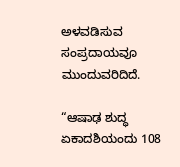ಅಳವಡಿಸುವ ಸಂಪ್ರದಾಯವೂ ಮುಂದುವರಿದಿದೆ.

“ಆಷಾಢ ಶುದ್ಧ ಏಕಾದಶಿಯಂದು 108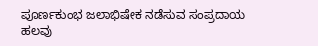ಪೂರ್ಣಕುಂಭ ಜಲಾಭಿಷೇಕ ನಡೆಸುವ ಸಂಪ್ರದಾಯ ಹಲವು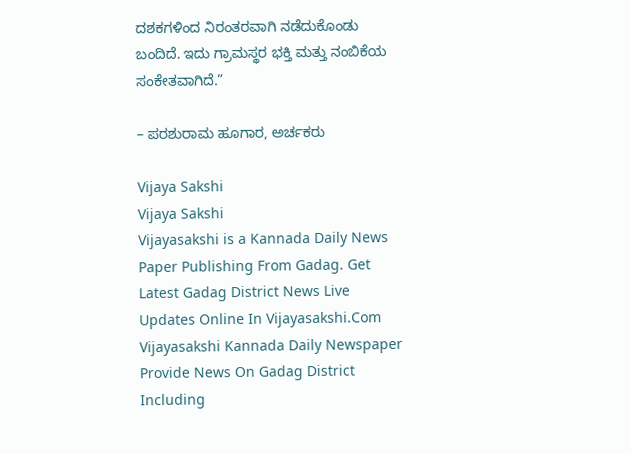ದಶಕಗಳಿಂದ ನಿರಂತರವಾಗಿ ನಡೆದುಕೊಂಡು ಬಂದಿದೆ. ಇದು ಗ್ರಾಮಸ್ಥರ ಭಕ್ತಿ ಮತ್ತು ನಂಬಿಕೆಯ ಸಂಕೇತವಾಗಿದೆ.”

– ಪರಶುರಾಮ ಹೂಗಾರ, ಅರ್ಚಕರು

Vijaya Sakshi
Vijaya Sakshi
Vijayasakshi is a Kannada Daily News Paper Publishing From Gadag. Get Latest Gadag District News Live Updates Online In Vijayasakshi.Com Vijayasakshi Kannada Daily Newspaper Provide News On Gadag District Including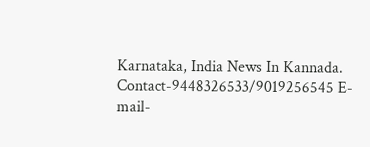Karnataka, India News In Kannada. Contact-9448326533/9019256545 E-mail-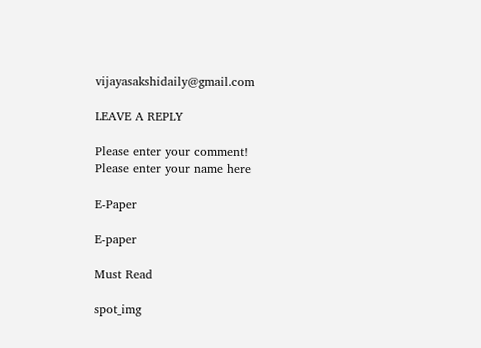vijayasakshidaily@gmail.com

LEAVE A REPLY

Please enter your comment!
Please enter your name here

E-Paper

E-paper

Must Read

spot_img